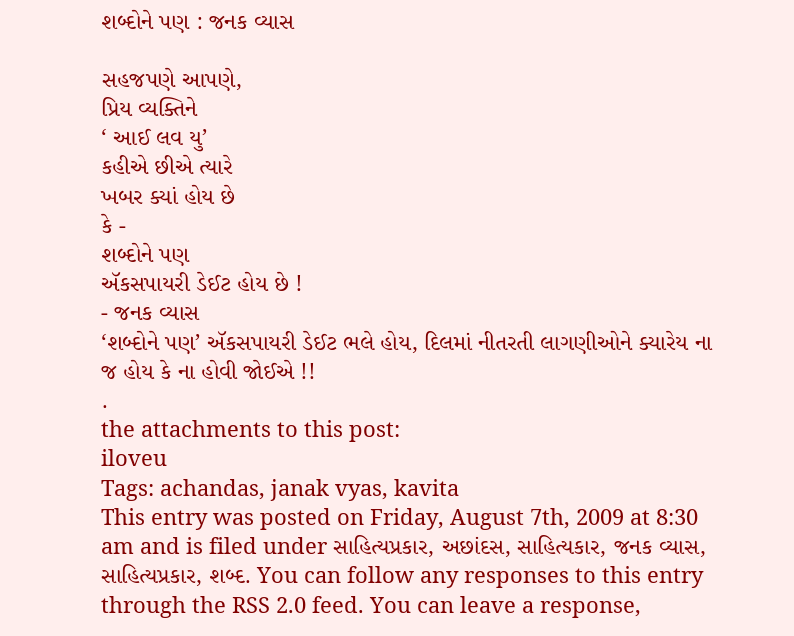શબ્દોને પણ : જનક વ્યાસ

સહજપણે આપણે,
પ્રિય વ્યક્તિને
‘ આઈ લવ યુ’
કહીએ છીએ ત્યારે
ખબર ક્યાં હોય છે
કે -
શબ્દોને પણ
ઍકસપાયરી ડેઈટ હોય છે !
- જનક વ્યાસ
‘શબ્દોને પણ’ ઍકસપાયરી ડેઈટ ભલે હોય, દિલમાં નીતરતી લાગણીઓને ક્યારેય ના જ હોય કે ના હોવી જોઈએ !!
.
the attachments to this post:
iloveu
Tags: achandas, janak vyas, kavita
This entry was posted on Friday, August 7th, 2009 at 8:30 am and is filed under સાહિત્યપ્રકાર, અછાંદસ, સાહિત્યકાર, જનક વ્યાસ, સાહિત્યપ્રકાર, શબ્દ. You can follow any responses to this entry through the RSS 2.0 feed. You can leave a response,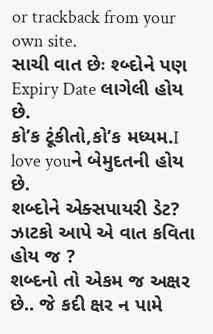or trackback from your own site.
સાચી વાત છેઃ શ્બ્દોને પણ Expiry Date લાગેલી હોય છે.
કો’ક ટૂંકીતો,કો’ક મધ્યમ.I love youને બેમુદતની હોય છે.
શબ્દોને એક્સપાયરી ડેટ?
ઝાટકો આપે એ વાત કવિતા હોય જ ?
શબ્દનો તો એકમ જ અક્ષર છે.. જે કદી ક્ષર ન પામે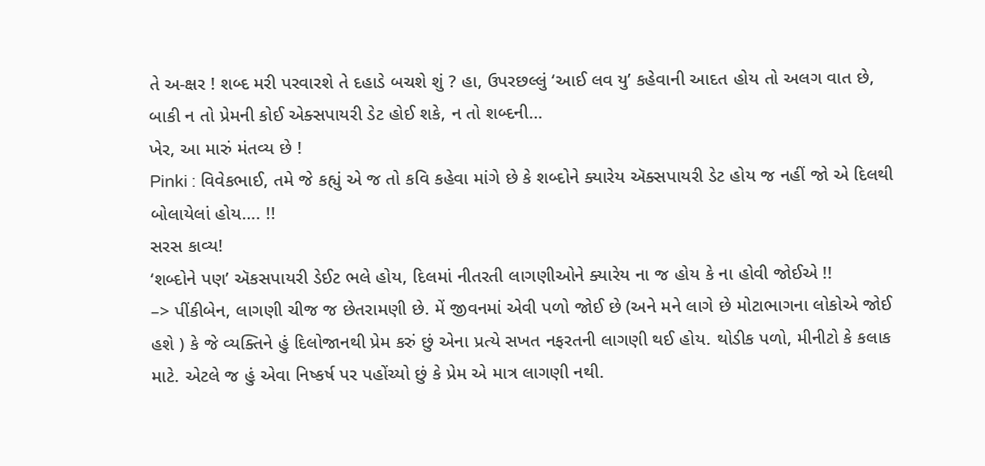તે અ-ક્ષર ! શબ્દ મરી પરવારશે તે દહાડે બચશે શું ? હા, ઉપરછલ્લું ‘આઈ લવ યુ’ કહેવાની આદત હોય તો અલગ વાત છે, બાકી ન તો પ્રેમની કોઈ એક્સપાયરી ડેટ હોઈ શકે, ન તો શબ્દની…
ખેર, આ મારું મંતવ્ય છે !
Pinki : વિવેકભાઈ, તમે જે કહ્યું એ જ તો કવિ કહેવા માંગે છે કે શબ્દોને ક્યારેય ઍક્સપાયરી ડેટ હોય જ નહીં જો એ દિલથી બોલાયેલાં હોય…. !!
સરસ કાવ્ય!
‘શબ્દોને પણ’ ઍકસપાયરી ડેઈટ ભલે હોય, દિલમાં નીતરતી લાગણીઓને ક્યારેય ના જ હોય કે ના હોવી જોઈએ !!
–> પીંકીબેન, લાગણી ચીજ જ છેતરામણી છે. મેં જીવનમાં એવી પળો જોઈ છે (અને મને લાગે છે મોટાભાગના લોકોએ જોઈ હશે ) કે જે વ્યક્તિને હું દિલોજાનથી પ્રેમ કરું છું એના પ્રત્યે સખત નફરતની લાગણી થઈ હોય. થોડીક પળો, મીનીટો કે કલાક માટે. એટલે જ હું એવા નિષ્કર્ષ પર પહોંચ્યો છું કે પ્રેમ એ માત્ર લાગણી નથી.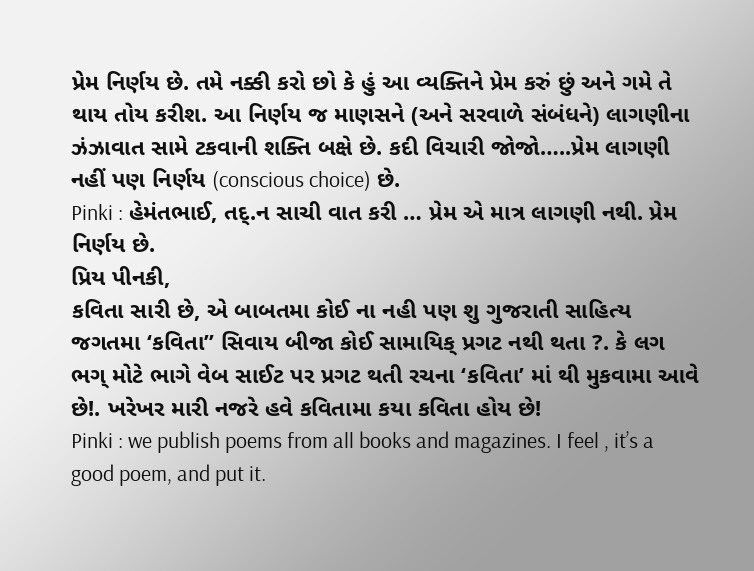પ્રેમ નિર્ણય છે. તમે નક્કી કરો છો કે હું આ વ્યક્તિને પ્રેમ કરું છું અને ગમે તે થાય તોય કરીશ. આ નિર્ણય જ માણસને (અને સરવાળે સંબંધને) લાગણીના ઝંઝાવાત સામે ટકવાની શક્તિ બક્ષે છે. કદી વિચારી જોજો…..પ્રેમ લાગણી નહીં પણ નિર્ણય (conscious choice) છે.
Pinki : હેમંતભાઈ, તદ્.ન સાચી વાત કરી … પ્રેમ એ માત્ર લાગણી નથી. પ્રેમ નિર્ણય છે.
પ્રિય પીનકી,
કવિતા સારી છે, એ બાબતમા કોઈ ના નહી પણ શુ ગુજરાતી સાહિત્ય જગતમા ‘કવિતા” સિવાય બીજા કોઈ સામાયિક્ પ્રગટ નથી થતા ?. કે લગ ભગ્ મોટે ભાગે વેબ સાઈટ પર પ્રગટ થતી રચના ‘કવિતા’ માં થી મુકવામા આવે છે!. ખરેખર મારી નજરે હવે કવિતામા કયા કવિતા હોય છે!
Pinki : we publish poems from all books and magazines. I feel , it’s a good poem, and put it.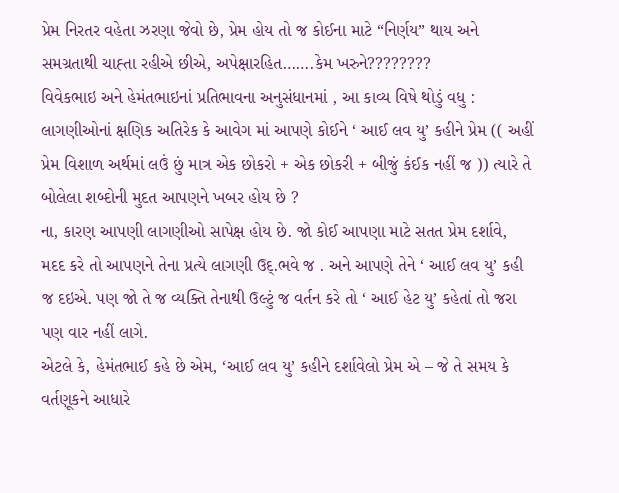પ્રેમ નિરતર વહેતા ઝરણા જેવો છે, પ્રેમ હોય તો જ કોઈના માટે “નિર્ણય” થાય અને સમગ્રતાથી ચાહ્તા રહીએ છીએ, અપેક્ષારહિત…….કેમ ખરુને????????
વિવેકભાઇ અને હેમંતભાઇનાં પ્રતિભાવના અનુસંધાનમાં , આ કાવ્ય વિષે થોડું વધુ :
લાગણીઓનાં ક્ષણિક અતિરેક કે આવેગ માં આપણે કોઈને ‘ આઈ લવ યુ’ કહીને પ્રેમ (( અહીં પ્રેમ વિશાળ અર્થમાં લઉં છું માત્ર એક છોકરો + એક છોકરી + બીજું કંઈક નહીં જ )) ત્યારે તે બોલેલા શબ્દોની મુદત આપણને ખબર હોય છે ?
ના, કારણ આપણી લાગણીઓ સાપેક્ષ હોય છે. જો કોઈ આપણા માટે સતત પ્રેમ દર્શાવે, મદદ કરે તો આપણને તેના પ્રત્યે લાગણી ઉદ્.ભવે જ . અને આપણે તેને ‘ આઈ લવ યુ’ કહી જ દઇએ. પણ જો તે જ વ્યક્તિ તેનાથી ઉલ્ટું જ વર્તન કરે તો ‘ આઈ હેટ યુ’ કહેતાં તો જરા પણ વાર નહીં લાગે.
એટલે કે, હેમંતભાઈ કહે છે એમ, ‘આઈ લવ યુ’ કહીને દર્શાવેલો પ્રેમ એ – જે તે સમય કે વર્તણૂકને આધારે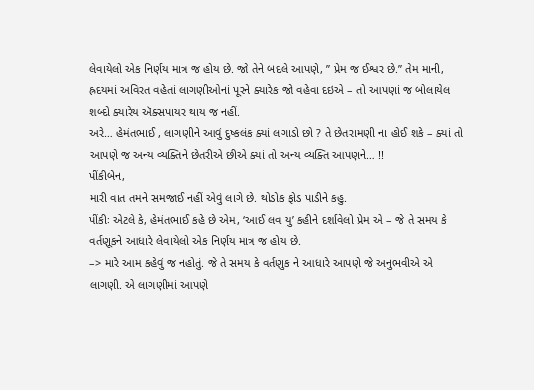લેવાયેલો એક નિર્ણય માત્ર જ હોય છે. જો તેને બદલે આપણે, ” પ્રેમ જ ઈશ્વર છે.” તેમ માની, હ્રદયમાં અવિરત વહેતાં લાગણીઓનાં પૂરને ક્યારેક જો વહેવા દઇએ – તો આપણાં જ બોલાયેલ શબ્દો ક્યારેય ઍક્સપાયર થાય જ નહીં.
અરે… હેમંતભાઈ , લાગણીને આવું દુષ્કલંક ક્યાં લગાડો છો ? તે છેતરામણી ના હોઈ શકે – ક્યાં તો આપણે જ અન્ય વ્યક્તિને છેતરીએ છીએ ક્યાં તો અન્ય વ્યક્તિ આપણને… !!
પીંકીબેન,
મારી વાત તમને સમજાઈ નહીં એવું લાગે છે. થોડોક ફોડ પાડીને કહુ.
પીંકીઃ એટલે કે, હેમંતભાઈ કહે છે એમ, ‘આઈ લવ યુ’ કહીને દર્શાવેલો પ્રેમ એ – જે તે સમય કે વર્તણૂકને આધારે લેવાયેલો એક નિર્ણય માત્ર જ હોય છે.
–> મારે આમ કહેવું જ નહોતું. જે તે સમય કે વર્તણુક ને આધારે આપણે જે અનુભવીએ એ લાગણી. એ લાગણીમાં આપણે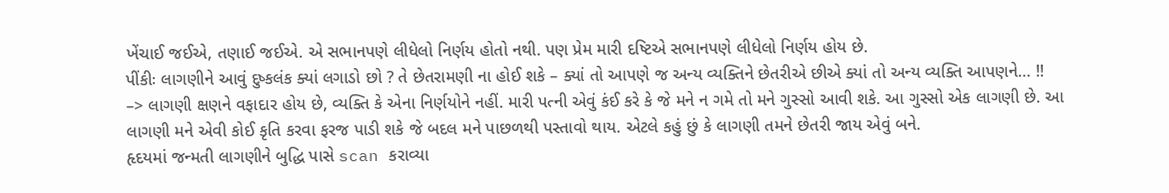ખેંચાઈ જઈએ, તણાઈ જઈએ. એ સભાનપણે લીધેલો નિર્ણય હોતો નથી. પણ પ્રેમ મારી દષ્ટિએ સભાનપણે લીધેલો નિર્ણય હોય છે.
પીંકીઃ લાગણીને આવું દુષ્કલંક ક્યાં લગાડો છો ? તે છેતરામણી ના હોઈ શકે – ક્યાં તો આપણે જ અન્ય વ્યક્તિને છેતરીએ છીએ ક્યાં તો અન્ય વ્યક્તિ આપણને… !!
–> લાગણી ક્ષણને વફાદાર હોય છે, વ્યક્તિ કે એના નિર્ણયોને નહીં. મારી પત્ની એવું કંઈ કરે કે જે મને ન ગમે તો મને ગુસ્સો આવી શકે. આ ગુસ્સો એક લાગણી છે. આ લાગણી મને એવી કોઈ કૃતિ કરવા ફરજ પાડી શકે જે બદલ મને પાછળથી પસ્તાવો થાય. એટલે કહું છું કે લાગણી તમને છેતરી જાય એવું બને.
હૃદયમાં જન્મતી લાગણીને બુદ્ધિ પાસે scan કરાવ્યા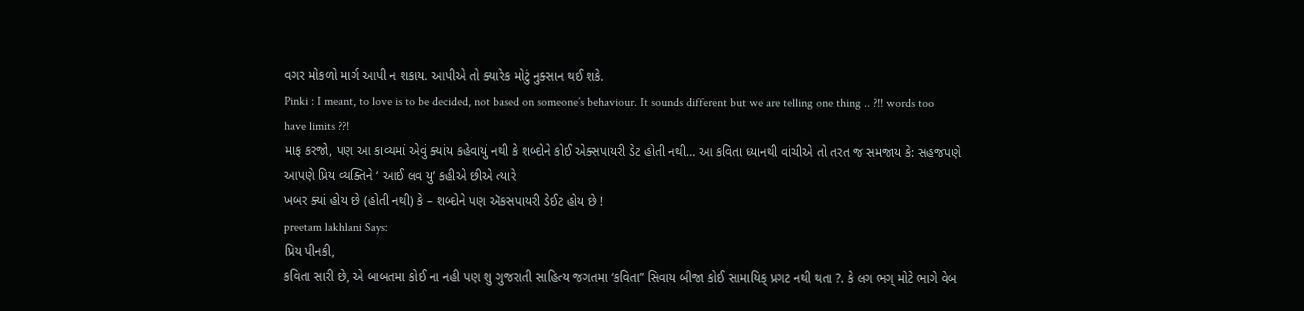વગર મોકળો માર્ગ આપી ન શકાય. આપીએ તો ક્યારેક મોટું નુક્સાન થઈ શકે.
Pinki : I meant, to love is to be decided, not based on someone’s behaviour. It sounds different but we are telling one thing .. ?!! words too have limits ??!
માફ કરજો, પણ આ કાવ્યમાં એવું ક્યાંય કહેવાયું નથી કે શબ્દોને કોઈ એક્સપાયરી ડેટ હોતી નથી… આ કવિતા ધ્યાનથી વાંચીએ તો તરત જ સમજાય કે: સહજપણે આપણે પ્રિય વ્યક્તિને ‘ આઈ લવ યુ’ કહીએ છીએ ત્યારે
ખબર ક્યાં હોય છે (હોતી નથી) કે – શબ્દોને પણ ઍકસપાયરી ડેઈટ હોય છે !
preetam lakhlani Says:
પ્રિય પીનકી,
કવિતા સારી છે, એ બાબતમા કોઈ ના નહી પણ શુ ગુજરાતી સાહિત્ય જગતમા ‘કવિતા” સિવાય બીજા કોઈ સામાયિક્ પ્રગટ નથી થતા ?. કે લગ ભગ્ મોટે ભાગે વેબ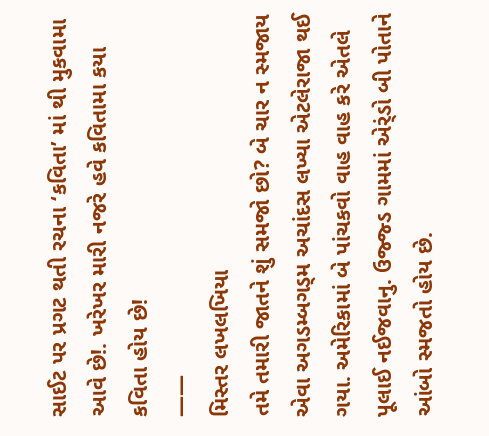સાઈટ પર પ્રગટ થતી રચના ‘કવિતા’ માં થી મુકવામા આવે છે!. ખરેખર મારી નજરે હવે કવિતામા કયા કવિતા હોય છે!
——
મિસ્તર લખલખિયા
તમે તમારી જાતને શું સમજો છો? બે ચાર ન સ્મજાય એવા અગડમ્બગડ્મ અચાંદસ લખ્યા એટલેરાજા થઈ ગયા. અમેરિકામાં બે પાંચકવો વાહ વાહ કરે એતલે પૂલાઈ નઈજવાનુ. ઉજ્જ્ડ ગામમાં એર્ંડો બી પોતાને આંબો સ્મજતો હોય છે.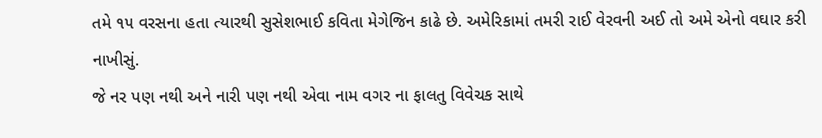તમે ૧૫ વરસના હતા ત્યારથી સુસેશભાઈ કવિતા મેગેજિન કાઢે છે. અમેરિકામાં તમરી રાઈ વેરવની અઈ તો અમે એનો વઘાર કરી નાખીસું.
જે નર પણ નથી અને નારી પણ નથી એવા નામ વગર ના ફાલતુ વિવેચક સાથે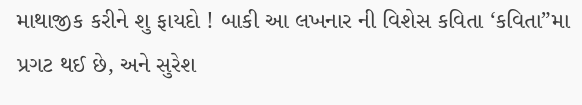માથાજીક કરીને શુ ફાયદો ! બાકી આ લખનાર ની વિશેસ કવિતા ‘કવિતા”મા પ્રગટ થઈ છે, અને સુરેશ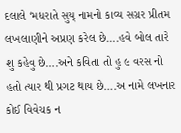દલાલે ‘મધરાતે સુય્ નામનો કાવ્ય સગ્રર પ્રીતમ લખલાણીને અપ્રણ કરેલ છે….હવે બોલ તારે શુ કહેવુ છે….અને કવિતા તો હુ ૯ વરસ નો હતો ત્યાર થી પ્રગટ થાય છે….અ નામે લખનાર કોઈ વિવેચક ન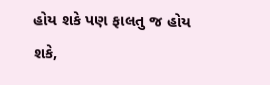હોય શકે પણ ફાલતુ જ હોય શકે,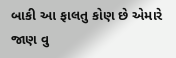બાકી આ ફાલતુ કોણ છે એમારે જાણ વુ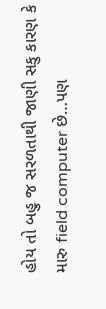હોય તો બહુ જ સરળતાથી જાણી સકુ કારણ કે મારુ field computer છે…પણ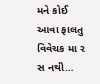મને કોઈ આવા ફાલતુ વિવેચક મા ર સ નથી…